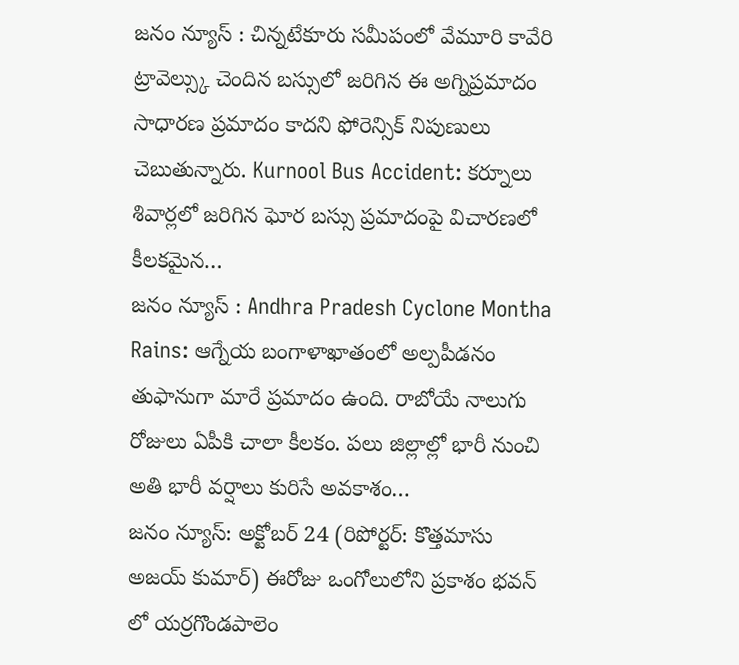జనం న్యూస్ : చిన్నటేకూరు సమీపంలో వేమూరి కావేరి ట్రావెల్స్కు చెందిన బస్సులో జరిగిన ఈ అగ్నిప్రమాదం సాధారణ ప్రమాదం కాదని ఫోరెన్సిక్ నిపుణులు చెబుతున్నారు. Kurnool Bus Accident: కర్నూలు శివార్లలో జరిగిన ఘోర బస్సు ప్రమాదంపై విచారణలో కీలకమైన…
జనం న్యూస్ : Andhra Pradesh Cyclone Montha Rains: ఆగ్నేయ బంగాళాఖాతంలో అల్పపీడనం తుఫానుగా మారే ప్రమాదం ఉంది. రాబోయే నాలుగు రోజులు ఏపీకి చాలా కీలకం. పలు జిల్లాల్లో భారీ నుంచి అతి భారీ వర్షాలు కురిసే అవకాశం…
జనం న్యూస్: అక్టోబర్ 24 (రిపోర్టర్: కొత్తమాసు అజయ్ కుమార్) ఈరోజు ఒంగోలులోని ప్రకాశం భవన్ లో యర్రగొండపాలెం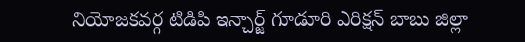నియోజకవర్గ టిడిపి ఇన్చార్జ్ గూడూరి ఎరిక్షన్ బాబు జిల్లా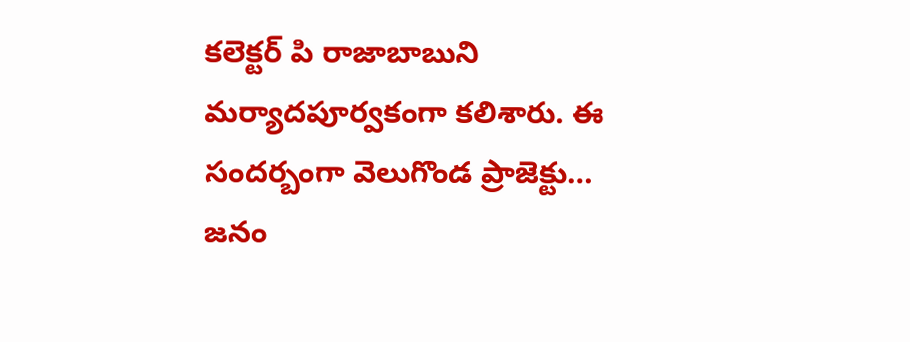కలెక్టర్ పి రాజాబాబుని మర్యాదపూర్వకంగా కలిశారు. ఈ సందర్బంగా వెలుగొండ ప్రాజెక్టు…
జనం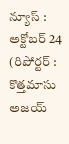న్యూస్ : అక్టోబర్ 24 (రిపోర్టర్ : కొత్తమాసు అజయ్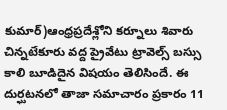కుమార్)ఆంధ్రప్రదేశ్లోని కర్నూలు శివారు చిన్నటేకూరు వద్ద ప్రైవేటు ట్రావెల్స్ బస్సు కాలి బూడిదైన విషయం తెలిసిందే. ఈ దుర్ఘటనలో తాజా సమాచారం ప్రకారం 11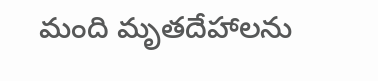మంది మృతదేహాలను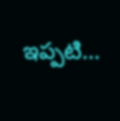ఇప్పటి…